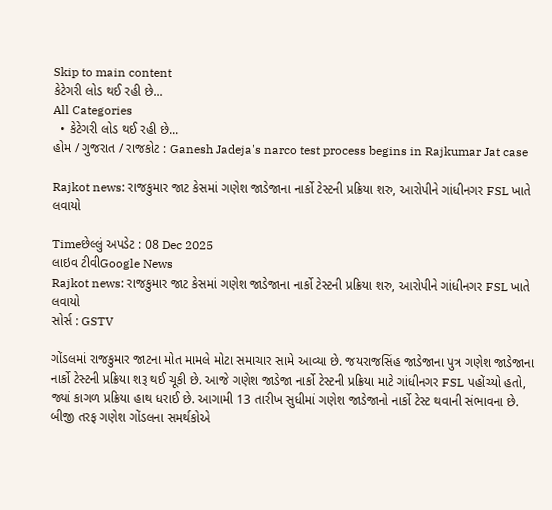Skip to main content
કેટેગરી લોડ થઈ રહી છે...
All Categories
  • કેટેગરી લોડ થઈ રહી છે...
હોમ / ગુજરાત / રાજકોટ : Ganesh Jadeja's narco test process begins in Rajkumar Jat case

Rajkot news: રાજકુમાર જાટ કેસમાં ગણેશ જાડેજાના નાર્કો ટેસ્ટની પ્રક્રિયા શરુ, આરોપીને ગાંધીનગર FSL ખાતે લવાયો

Timeછેલ્લું અપડેટ : 08 Dec 2025
લાઇવ ટીવીGoogle News
Rajkot news: રાજકુમાર જાટ કેસમાં ગણેશ જાડેજાના નાર્કો ટેસ્ટની પ્રક્રિયા શરુ, આરોપીને ગાંધીનગર FSL ખાતે લવાયો
સોર્સ : GSTV

ગોંડલમાં રાજકુમાર જાટના મોત મામલે મોટા સમાચાર સામે આવ્યા છે. જયરાજસિંહ જાડેજાના પુત્ર ગણેશ જાડેજાના નાર્કો ટેસ્ટની પ્રક્રિયા શરૂ થઈ ચૂકી છે. આજે ગણેશ જાડેજા નાર્કો ટેસ્ટની પ્રક્રિયા માટે ગાંધીનગર FSL પહોંચ્યો હતો, જ્યાં કાગળ પ્રક્રિયા હાથ ધરાઈ છે. આગામી 13 તારીખ સુધીમાં ગણેશ જાડેજાનો નાર્કો ટેસ્ટ થવાની સંભાવના છે. બીજી તરફ ગણેશ ગોંડલના સમર્થકોએ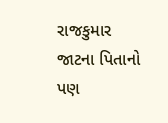રાજકુમાર જાટના પિતાનો પણ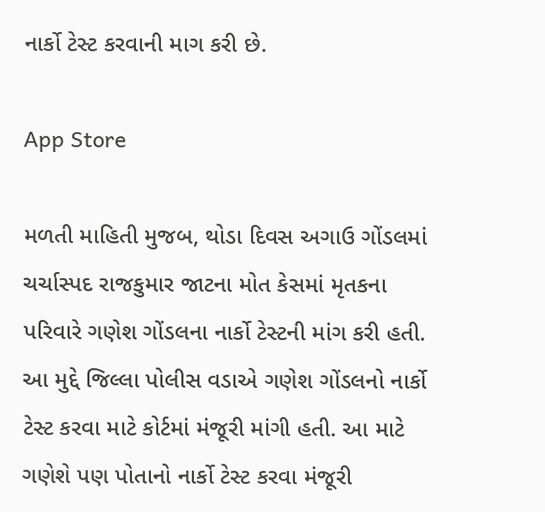નાર્કો ટેસ્ટ કરવાની માગ કરી છે.

App Store

મળતી માહિતી મુજબ, થોડા દિવસ અગાઉ ગોંડલમાં ચર્ચાસ્પદ રાજકુમાર જાટના મોત કેસમાં મૃતકના પરિવારે ગણેશ ગોંડલના નાર્કો ટેસ્ટની માંગ કરી હતી. આ મુદ્દે જિલ્લા પોલીસ વડાએ ગણેશ ગોંડલનો નાર્કો ટેસ્ટ કરવા માટે કોર્ટમાં મંજૂરી માંગી હતી. આ માટે ગણેશે પણ પોતાનો નાર્કો ટેસ્ટ કરવા મંજૂરી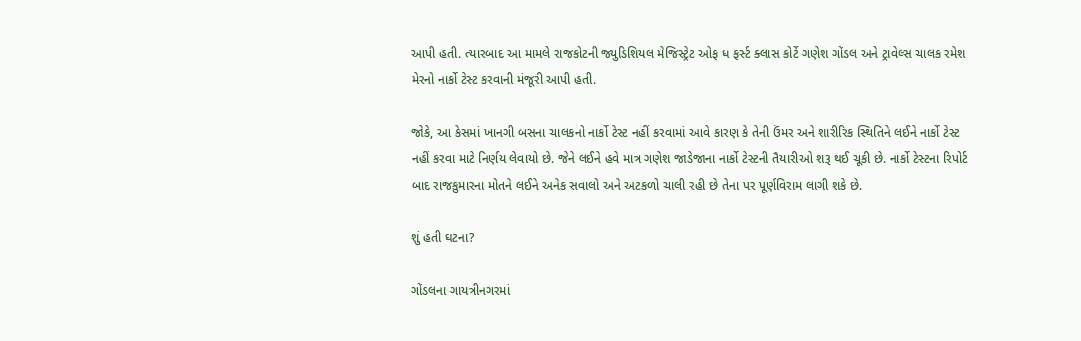આપી હતી. ત્યારબાદ આ મામલે રાજકોટની જ્યુડિશિયલ મેજિસ્ટ્રેટ ઓફ ધ ફર્સ્ટ ક્લાસ કોર્ટે ગણેશ ગોંડલ અને ટ્રાવેલ્સ ચાલક રમેશ મેરનો નાર્કો ટેસ્ટ કરવાની મંજૂરી આપી હતી.

જોકે, આ કેસમાં ખાનગી બસના ચાલકનો નાર્કો ટેસ્ટ નહીં કરવામાં આવે કારણ કે તેની ઉંમર અને શારીરિક સ્થિતિને લઈને નાર્કો ટેસ્ટ નહીં કરવા માટે નિર્ણય લેવાયો છે. જેને લઈને હવે માત્ર ગણેશ જાડેજાના નાર્કો ટેસ્ટની તૈયારીઓ શરૂ થઈ ચૂકી છે. નાર્કો ટેસ્ટના રિપોર્ટ બાદ રાજકુમારના મોતને લઈને અનેક સવાલો અને અટકળો ચાલી રહી છે તેના પર પૂર્ણવિરામ લાગી શકે છે.

શું હતી ઘટના?

ગોંડલના ગાયત્રીનગરમાં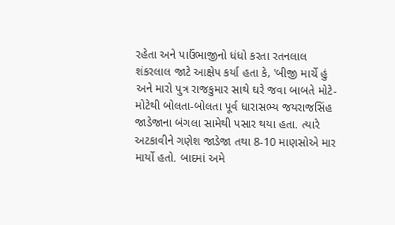રહેતા અને પાઉંભાજીનો ધંધો કરતા રતનલાલ શંકરલાલ જાટે આક્ષેપ કર્યા હતા કે, 'બીજી માર્ચે હું અને મારો પુત્ર રાજકુમાર સાથે ઘરે જવા બાબતે મોટે-મોટેથી બોલતા-બોલતા પૂર્વ ધારાસભ્ય જયરાજસિંહ જાડેજાના બંગલા સામેથી પસાર થયા હતા. ત્યારે અટકાવીને ગણેશ જાડેજા તથા 8-10 માણસોએ માર માર્યો હતો. બાદમાં અમે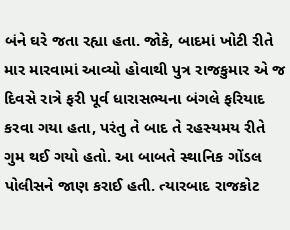બંને ઘરે જતા રહ્યા હતા. જોકે, બાદમાં ખોટી રીતે માર મારવામાં આવ્યો હોવાથી પુત્ર રાજકુમાર એ જ દિવસે રાત્રે ફરી પૂર્વ ધારાસભ્યના બંગલે ફરિયાદ કરવા ગયા હતા, પરંતુ તે બાદ તે રહસ્યમય રીતે ગુમ થઈ ગયો હતો. આ બાબતે સ્થાનિક ગોંડલ પોલીસને જાણ કરાઈ હતી. ત્યારબાદ રાજકોટ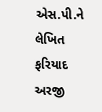એસ.પી.ને લેખિત ફરિયાદ અરજી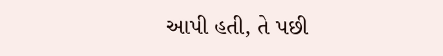આપી હતી, તે પછી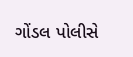ગોંડલ પોલીસે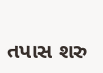તપાસ શરુ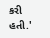કરી હતી.'